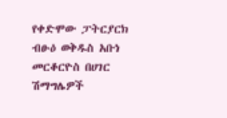የቀድሞው ፓትርያርክ ብፁዕ ወቅዱስ አቡነ መርቆርዮስ በሀገር ሽማግሌዎች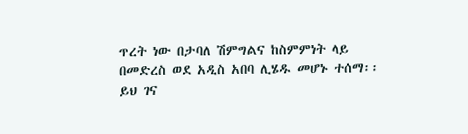ጥረት ነው በታባለ ሽምግልና ከስምምነት ላይ በመድረስ ወደ አዲስ አበባ ሊሄዱ መሆኑ ተሰማ፡፡
ይህ ገና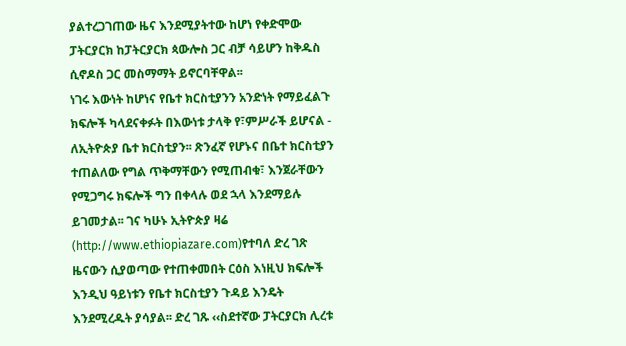ያልተረጋገጠው ዜና እንደሚያትተው ከሆነ የቀድሞው ፓትርያርክ ከፓትርያርክ ጳውሎስ ጋር ብቻ ሳይሆን ከቅዱስ ሲኖዶስ ጋር መስማማት ይኖርባቸዋል፡፡
ነገሩ እውነት ከሆነና የቤተ ክርስቲያንን አንድነት የማይፈልጉ ክፍሎች ካላደናቀፉት በእውነቱ ታላቅ የ፣ምሥራች ይሆናል - ለኢትዮጵያ ቤተ ክርስቲያን፡፡ ጽንፈኛ የሆኑና በቤተ ክርስቲያን ተጠልለው የግል ጥቅማቸውን የሚጠብቁ፣ እንጀራቸውን የሚጋግሩ ክፍሎች ግን በቀላሉ ወደ ኋላ እንደማይሉ ይገመታል፡፡ ገና ካሁኑ ኢትዮጵያ ዛሬ (http://www.ethiopiazare.com)የተባለ ድረ ገጽ ዜናውን ሲያወጣው የተጠቀመበት ርዕስ እነዚህ ክፍሎች እንዲህ ዓይነቱን የቤተ ክርስቲያን ጉዳይ እንዴት እንደሚረዱት ያሳያል፡፡ ድረ ገጹ ‹‹ስደተኛው ፓትርያርክ ሊረቱ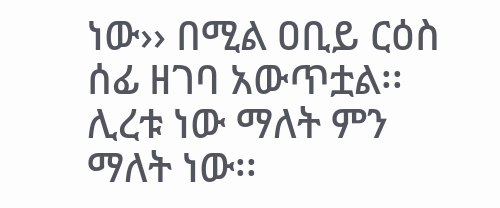ነው›› በሚል ዐቢይ ርዕስ ሰፊ ዘገባ አውጥቷል፡፡ ሊረቱ ነው ማለት ምን ማለት ነው፡፡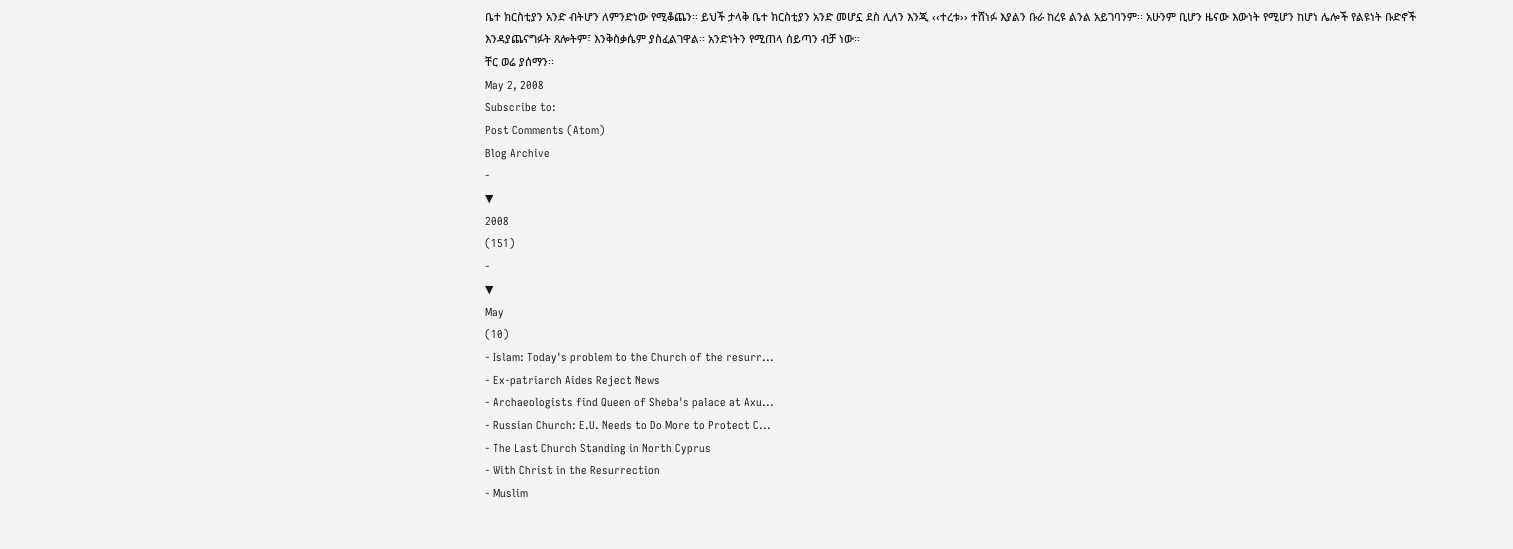ቤተ ክርስቲያን አንድ ብትሆን ለምንድነው የሚቆጨን፡፡ ይህች ታላቅ ቤተ ክርስቲያን አንድ መሆኗ ደስ ሊለን እንጂ ‹‹ተረቱ›› ተሸነፉ እያልን ቡራ ከረዩ ልንል አይገባንም፡፡ አሁንም ቢሆን ዜናው እውነት የሚሆን ከሆነ ሌሎች የልዩነት ቡድኖች እንዳያጨናግፉት ጸሎትም፣ እንቅስቃሴም ያስፈልገዋል፡፡ አንድነትን የሚጠላ ሰይጣን ብቻ ነው፡፡
ቸር ወሬ ያሰማን፡፡
May 2, 2008
Subscribe to:
Post Comments (Atom)
Blog Archive
-
▼
2008
(151)
-
▼
May
(10)
- Islam: Today's problem to the Church of the resurr...
- Ex-patriarch Aides Reject News
- Archaeologists find Queen of Sheba's palace at Axu...
- Russian Church: E.U. Needs to Do More to Protect C...
- The Last Church Standing in North Cyprus
- With Christ in the Resurrection
- Muslim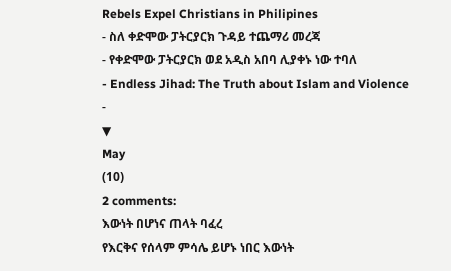Rebels Expel Christians in Philipines
- ስለ ቀድሞው ፓትርያርክ ጉዳይ ተጨማሪ መረጃ
- የቀድሞው ፓትርያርክ ወደ አዲስ አበባ ሊያቀኑ ነው ተባለ
- Endless Jihad: The Truth about Islam and Violence
-
▼
May
(10)
2 comments:
እውነት በሆነና ጠላት ባፈረ
የእርቅና የሰላም ምሳሌ ይሆኑ ነበር እውነት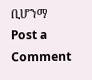ቢሆንማ
Post a Comment